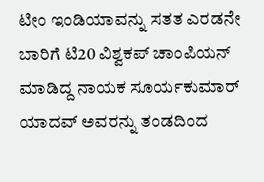ಟೀಂ ಇಂಡಿಯಾವನ್ನು ಸತತ ಎರಡನೇ ಬಾರಿಗೆ ಟಿ20 ವಿಶ್ವಕಪ್ ಚಾಂಪಿಯನ್ ಮಾಡಿದ್ದ ನಾಯಕ ಸೂರ್ಯಕುಮಾರ್ ಯಾದವ್ ಅವರನ್ನು ತಂಡದಿಂದ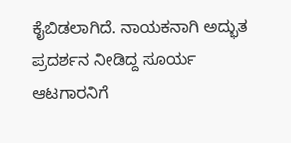ಕೈಬಿಡಲಾಗಿದೆ. ನಾಯಕನಾಗಿ ಅದ್ಭುತ ಪ್ರದರ್ಶನ ನೀಡಿದ್ದ ಸೂರ್ಯ ಆಟಗಾರನಿಗೆ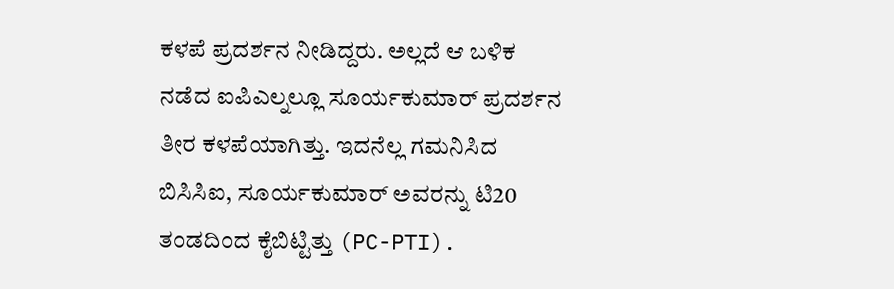ಕಳಪೆ ಪ್ರದರ್ಶನ ನೀಡಿದ್ದರು. ಅಲ್ಲದೆ ಆ ಬಳಿಕ ನಡೆದ ಐಪಿಎಲ್ನಲ್ಲೂ ಸೂರ್ಯಕುಮಾರ್ ಪ್ರದರ್ಶನ ತೀರ ಕಳಪೆಯಾಗಿತ್ತು. ಇದನೆಲ್ಲ ಗಮನಿಸಿದ ಬಿಸಿಸಿಐ, ಸೂರ್ಯಕುಮಾರ್ ಅವರನ್ನು ಟಿ20 ತಂಡದಿಂದ ಕೈಬಿಟ್ಟಿತ್ತು (PC-PTI).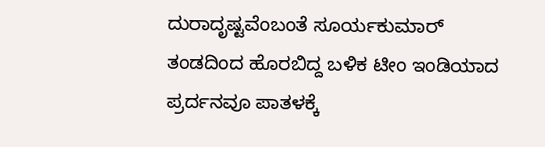ದುರಾದೃಷ್ಟವೆಂಬಂತೆ ಸೂರ್ಯಕುಮಾರ್ ತಂಡದಿಂದ ಹೊರಬಿದ್ದ ಬಳಿಕ ಟೀಂ ಇಂಡಿಯಾದ ಪ್ರರ್ದನವೂ ಪಾತಳಕ್ಕೆ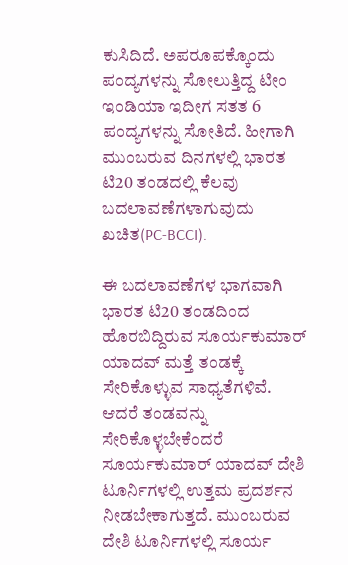ಕುಸಿದಿದೆ. ಅಪರೂಪಕ್ಕೊಂದು ಪಂದ್ಯಗಳನ್ನು ಸೋಲುತ್ತಿದ್ದ ಟೀಂ ಇಂಡಿಯಾ ಇದೀಗ ಸತತ 6 ಪಂದ್ಯಗಳನ್ನು ಸೋತಿದೆ. ಹೀಗಾಗಿ ಮುಂಬರುವ ದಿನಗಳಲ್ಲಿ ಭಾರತ ಟಿ20 ತಂಡದಲ್ಲಿ ಕೆಲವು ಬದಲಾವಣೆಗಳಾಗುವುದು ಖಚಿತ(PC-BCCI).

ಈ ಬದಲಾವಣೆಗಳ ಭಾಗವಾಗಿ ಭಾರತ ಟಿ20 ತಂಡದಿಂದ ಹೊರಬಿದ್ದಿರುವ ಸೂರ್ಯಕುಮಾರ್ ಯಾದವ್ ಮತ್ತೆ ತಂಡಕ್ಕೆ ಸೇರಿಕೊಳ್ಳುವ ಸಾಧ್ಯತೆಗಳಿವೆ. ಆದರೆ ತಂಡವನ್ನು ಸೇರಿಕೊಳ್ಳಬೇಕೆಂದರೆ ಸೂರ್ಯಕುಮಾರ್ ಯಾದವ್ ದೇಶಿ ಟೂರ್ನಿಗಳಲ್ಲಿ ಉತ್ತಮ ಪ್ರದರ್ಶನ ನೀಡಬೇಕಾಗುತ್ತದೆ. ಮುಂಬರುವ ದೇಶಿ ಟೂರ್ನಿಗಳಲ್ಲಿ ಸೂರ್ಯ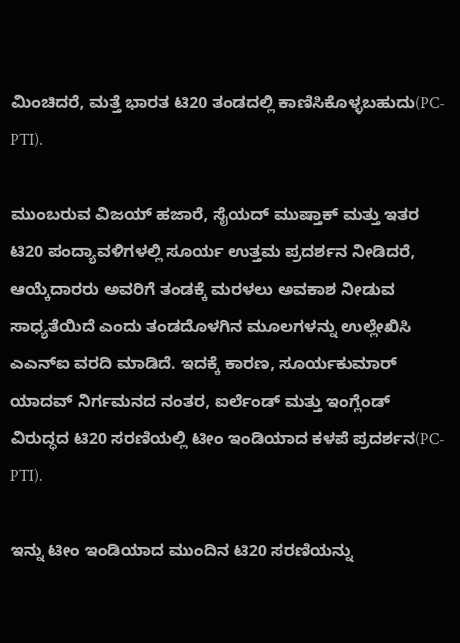ಮಿಂಚಿದರೆ, ಮತ್ತೆ ಭಾರತ ಟಿ20 ತಂಡದಲ್ಲಿ ಕಾಣಿಸಿಕೊಳ್ಳಬಹುದು(PC-PTI).

ಮುಂಬರುವ ವಿಜಯ್ ಹಜಾರೆ, ಸೈಯದ್ ಮುಷ್ತಾಕ್ ಮತ್ತು ಇತರ ಟಿ20 ಪಂದ್ಯಾವಳಿಗಳಲ್ಲಿ ಸೂರ್ಯ ಉತ್ತಮ ಪ್ರದರ್ಶನ ನೀಡಿದರೆ, ಆಯ್ಕೆದಾರರು ಅವರಿಗೆ ತಂಡಕ್ಕೆ ಮರಳಲು ಅವಕಾಶ ನೀಡುವ ಸಾಧ್ಯತೆಯಿದೆ ಎಂದು ತಂಡದೊಳಗಿನ ಮೂಲಗಳನ್ನು ಉಲ್ಲೇಖಿಸಿ ಎಎನ್ಐ ವರದಿ ಮಾಡಿದೆ. ಇದಕ್ಕೆ ಕಾರಣ, ಸೂರ್ಯಕುಮಾರ್ ಯಾದವ್ ನಿರ್ಗಮನದ ನಂತರ, ಐರ್ಲೆಂಡ್ ಮತ್ತು ಇಂಗ್ಲೆಂಡ್ ವಿರುದ್ಧದ ಟಿ20 ಸರಣಿಯಲ್ಲಿ ಟೀಂ ಇಂಡಿಯಾದ ಕಳಪೆ ಪ್ರದರ್ಶನ(PC-PTI).

ಇನ್ನು ಟೀಂ ಇಂಡಿಯಾದ ಮುಂದಿನ ಟಿ20 ಸರಣಿಯನ್ನು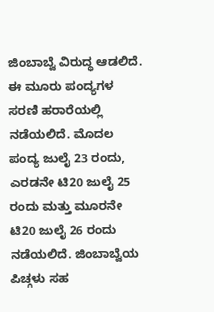ಜಿಂಬಾಬ್ವೆ ವಿರುದ್ಧ ಆಡಲಿದೆ. ಈ ಮೂರು ಪಂದ್ಯಗಳ ಸರಣಿ ಹರಾರೆಯಲ್ಲಿ ನಡೆಯಲಿದೆ. ಮೊದಲ ಪಂದ್ಯ ಜುಲೈ 23 ರಂದು, ಎರಡನೇ ಟಿ20 ಜುಲೈ 25 ರಂದು ಮತ್ತು ಮೂರನೇ ಟಿ20 ಜುಲೈ 26 ರಂದು ನಡೆಯಲಿದೆ. ಜಿಂಬಾಬ್ವೆಯ ಪಿಚ್ಗಳು ಸಹ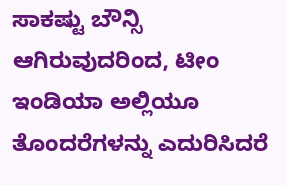ಸಾಕಷ್ಟು ಬೌನ್ಸಿ ಆಗಿರುವುದರಿಂದ, ಟೀಂ ಇಂಡಿಯಾ ಅಲ್ಲಿಯೂ ತೊಂದರೆಗಳನ್ನು ಎದುರಿಸಿದರೆ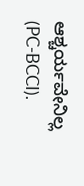ಆಶ್ಚರ್ಯವೇನಿಲ್ಲ (PC-BCCI).